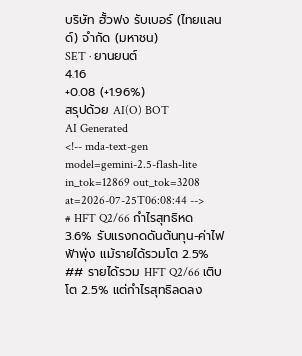บริษัท ฮั้วฟง รับเบอร์ (ไทยแลนด์) จำกัด (มหาชน)
SET · ยานยนต์
4.16
+0.08 (+1.96%)
สรุปด้วย AI(O) BOT
AI Generated
<!-- mda-text-gen model=gemini-2.5-flash-lite in_tok=12869 out_tok=3208 at=2026-07-25T06:08:44 -->
# HFT Q2/66 กำไรสุทธิหด 3.6% รับแรงกดดันต้นทุน-ค่าไฟฟ้าพุ่ง แม้รายได้รวมโต 2.5%
## รายได้รวม HFT Q2/66 เติบโต 2.5% แต่กำไรสุทธิลดลง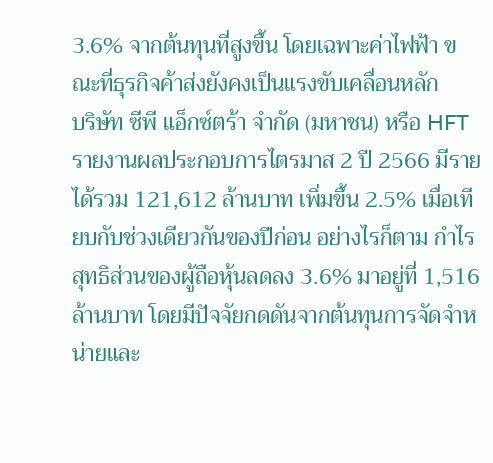3.6% จากต้นทุนที่สูงขึ้น โดยเฉพาะค่าไฟฟ้า ขณะที่ธุรกิจค้าส่งยังคงเป็นแรงขับเคลื่อนหลัก
บริษัท ซีพี แอ็กซ์ตร้า จำกัด (มหาชน) หรือ HFT รายงานผลประกอบการไตรมาส 2 ปี 2566 มีรายได้รวม 121,612 ล้านบาท เพิ่มขึ้น 2.5% เมื่อเทียบกับช่วงเดียวกันของปีก่อน อย่างไรก็ตาม กำไรสุทธิส่วนของผู้ถือหุ้นลดลง 3.6% มาอยู่ที่ 1,516 ล้านบาท โดยมีปัจจัยกดดันจากต้นทุนการจัดจำหน่ายและ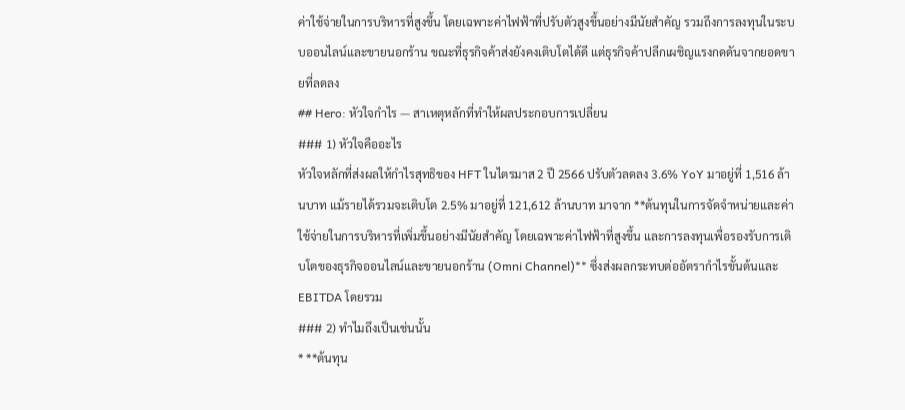ค่าใช้จ่ายในการบริหารที่สูงขึ้น โดยเฉพาะค่าไฟฟ้าที่ปรับตัวสูงขึ้นอย่างมีนัยสำคัญ รวมถึงการลงทุนในระบบออนไลน์และขายนอกร้าน ขณะที่ธุรกิจค้าส่งยังคงเติบโตได้ดี แต่ธุรกิจค้าปลีกเผชิญแรงกดดันจากยอดขายที่ลดลง
## Hero: หัวใจกำไร — สาเหตุหลักที่ทำให้ผลประกอบการเปลี่ยน
### 1) หัวใจคืออะไร
หัวใจหลักที่ส่งผลให้กำไรสุทธิของ HFT ในไตรมาส 2 ปี 2566 ปรับตัวลดลง 3.6% YoY มาอยู่ที่ 1,516 ล้านบาท แม้รายได้รวมจะเติบโต 2.5% มาอยู่ที่ 121,612 ล้านบาท มาจาก **ต้นทุนในการจัดจำหน่ายและค่าใช้จ่ายในการบริหารที่เพิ่มขึ้นอย่างมีนัยสำคัญ โดยเฉพาะค่าไฟฟ้าที่สูงขึ้น และการลงทุนเพื่อรองรับการเติบโตของธุรกิจออนไลน์และขายนอกร้าน (Omni Channel)** ซึ่งส่งผลกระทบต่ออัตรากำไรขั้นต้นและ EBITDA โดยรวม
### 2) ทำไมถึงเป็นเช่นนั้น
* **ต้นทุน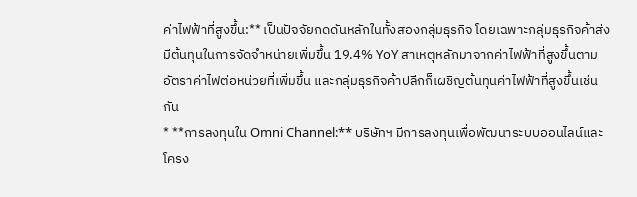ค่าไฟฟ้าที่สูงขึ้น:** เป็นปัจจัยกดดันหลักในทั้งสองกลุ่มธุรกิจ โดยเฉพาะกลุ่มธุรกิจค้าส่ง มีต้นทุนในการจัดจำหน่ายเพิ่มขึ้น 19.4% YoY สาเหตุหลักมาจากค่าไฟฟ้าที่สูงขึ้นตามอัตราค่าไฟต่อหน่วยที่เพิ่มขึ้น และกลุ่มธุรกิจค้าปลีกก็เผชิญต้นทุนค่าไฟฟ้าที่สูงขึ้นเช่นกัน
* **การลงทุนใน Omni Channel:** บริษัทฯ มีการลงทุนเพื่อพัฒนาระบบออนไลน์และโครง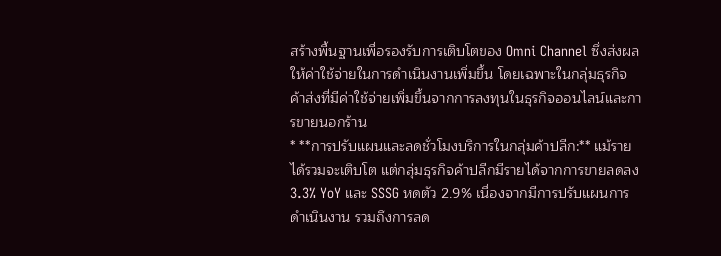สร้างพื้นฐานเพื่อรองรับการเติบโตของ Omni Channel ซึ่งส่งผลให้ค่าใช้จ่ายในการดำเนินงานเพิ่มขึ้น โดยเฉพาะในกลุ่มธุรกิจค้าส่งที่มีค่าใช้จ่ายเพิ่มขึ้นจากการลงทุนในธุรกิจออนไลน์และการขายนอกร้าน
* **การปรับแผนและลดชั่วโมงบริการในกลุ่มค้าปลีก:** แม้รายได้รวมจะเติบโต แต่กลุ่มธุรกิจค้าปลีกมีรายได้จากการขายลดลง 3.3% YoY และ SSSG หดตัว 2.9% เนื่องจากมีการปรับแผนการดำเนินงาน รวมถึงการลด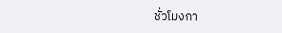ชั่วโมงกา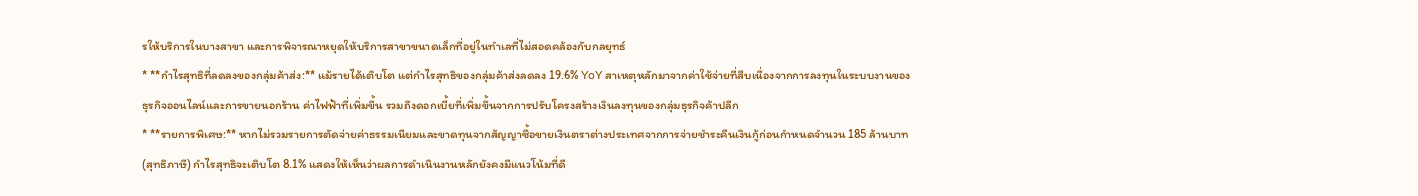รให้บริการในบางสาขา และการพิจารณาหยุดให้บริการสาขาขนาดเล็กที่อยู่ในทำเลที่ไม่สอดคล้องกับกลยุทธ์
* **กำไรสุทธิที่ลดลงของกลุ่มค้าส่ง:** แม้รายได้เติบโต แต่กำไรสุทธิของกลุ่มค้าส่งลดลง 19.6% YoY สาเหตุหลักมาจากค่าใช้จ่ายที่สืบเนื่องจากการลงทุนในระบบงานของธุรกิจออนไลน์และการขายนอกร้าน ค่าไฟฟ้าที่เพิ่มขึ้น รวมถึงดอกเบี้ยที่เพิ่มขึ้นจากการปรับโครงสร้างเงินลงทุนของกลุ่มธุรกิจค้าปลีก
* **รายการพิเศษ:** หากไม่รวมรายการตัดจ่ายค่าธรรมเนียมและขาดทุนจากสัญญาซื้อขายเงินตราต่างประเทศจากการจ่ายชำระคืนเงินกู้ก่อนกำหนดจำนวน 185 ล้านบาท (สุทธิภาษี) กำไรสุทธิจะเติบโต 8.1% แสดงให้เห็นว่าผลการดำเนินงานหลักยังคงมีแนวโน้มที่ดี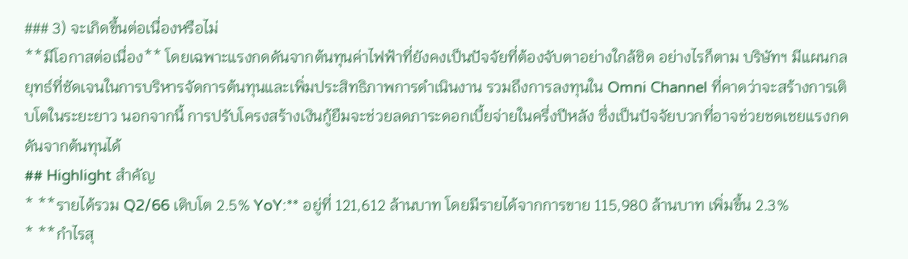### 3) จะเกิดขึ้นต่อเนื่องหรือไม่
**มีโอกาสต่อเนื่อง** โดยเฉพาะแรงกดดันจากต้นทุนค่าไฟฟ้าที่ยังคงเป็นปัจจัยที่ต้องจับตาอย่างใกล้ชิด อย่างไรก็ตาม บริษัทฯ มีแผนกลยุทธ์ที่ชัดเจนในการบริหารจัดการต้นทุนและเพิ่มประสิทธิภาพการดำเนินงาน รวมถึงการลงทุนใน Omni Channel ที่คาดว่าจะสร้างการเติบโตในระยะยาว นอกจากนี้ การปรับโครงสร้างเงินกู้ยืมจะช่วยลดภาระดอกเบี้ยจ่ายในครึ่งปีหลัง ซึ่งเป็นปัจจัยบวกที่อาจช่วยชดเชยแรงกดดันจากต้นทุนได้
## Highlight สำคัญ
* **รายได้รวม Q2/66 เติบโต 2.5% YoY:** อยู่ที่ 121,612 ล้านบาท โดยมีรายได้จากการขาย 115,980 ล้านบาท เพิ่มขึ้น 2.3%
* **กำไรสุ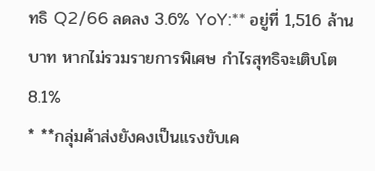ทธิ Q2/66 ลดลง 3.6% YoY:** อยู่ที่ 1,516 ล้านบาท หากไม่รวมรายการพิเศษ กำไรสุทธิจะเติบโต 8.1%
* **กลุ่มค้าส่งยังคงเป็นแรงขับเค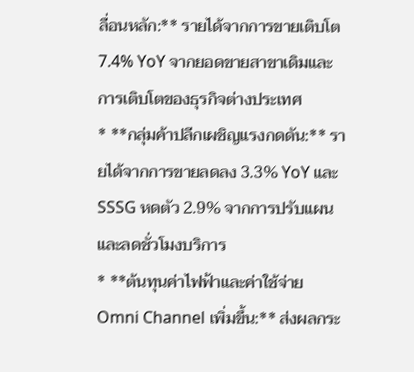ลื่อนหลัก:** รายได้จากการขายเติบโต 7.4% YoY จากยอดขายสาขาเดิมและการเติบโตของธุรกิจต่างประเทศ
* **กลุ่มค้าปลีกเผชิญแรงกดดัน:** รายได้จากการขายลดลง 3.3% YoY และ SSSG หดตัว 2.9% จากการปรับแผนและลดชั่วโมงบริการ
* **ต้นทุนค่าไฟฟ้าและค่าใช้จ่าย Omni Channel เพิ่มขึ้น:** ส่งผลกระ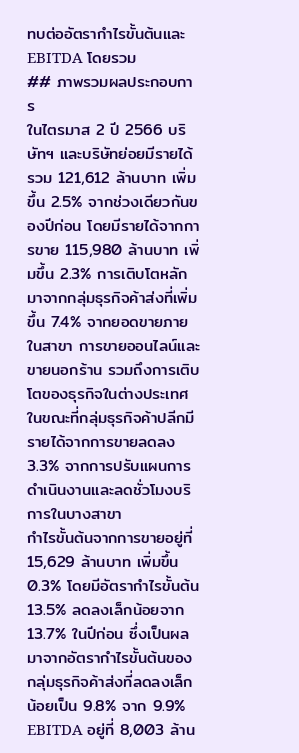ทบต่ออัตรากำไรขั้นต้นและ EBITDA โดยรวม
## ภาพรวมผลประกอบการ
ในไตรมาส 2 ปี 2566 บริษัทฯ และบริษัทย่อยมีรายได้รวม 121,612 ล้านบาท เพิ่มขึ้น 2.5% จากช่วงเดียวกันของปีก่อน โดยมีรายได้จากการขาย 115,980 ล้านบาท เพิ่มขึ้น 2.3% การเติบโตหลักมาจากกลุ่มธุรกิจค้าส่งที่เพิ่มขึ้น 7.4% จากยอดขายภายในสาขา การขายออนไลน์และขายนอกร้าน รวมถึงการเติบโตของธุรกิจในต่างประเทศ ในขณะที่กลุ่มธุรกิจค้าปลีกมีรายได้จากการขายลดลง 3.3% จากการปรับแผนการดำเนินงานและลดชั่วโมงบริการในบางสาขา
กำไรขั้นต้นจากการขายอยู่ที่ 15,629 ล้านบาท เพิ่มขึ้น 0.3% โดยมีอัตรากำไรขั้นต้น 13.5% ลดลงเล็กน้อยจาก 13.7% ในปีก่อน ซึ่งเป็นผลมาจากอัตรากำไรขั้นต้นของกลุ่มธุรกิจค้าส่งที่ลดลงเล็กน้อยเป็น 9.8% จาก 9.9%
EBITDA อยู่ที่ 8,003 ล้าน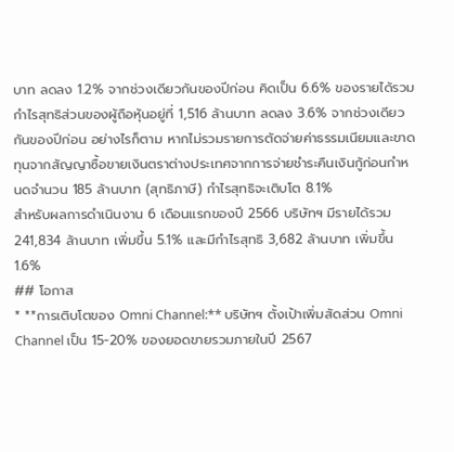บาท ลดลง 1.2% จากช่วงเดียวกันของปีก่อน คิดเป็น 6.6% ของรายได้รวม
กำไรสุทธิส่วนของผู้ถือหุ้นอยู่ที่ 1,516 ล้านบาท ลดลง 3.6% จากช่วงเดียวกันของปีก่อน อย่างไรก็ตาม หากไม่รวมรายการตัดจ่ายค่าธรรมเนียมและขาดทุนจากสัญญาซื้อขายเงินตราต่างประเทศจากการจ่ายชำระคืนเงินกู้ก่อนกำหนดจำนวน 185 ล้านบาท (สุทธิภาษี) กำไรสุทธิจะเติบโต 8.1%
สำหรับผลการดำเนินงาน 6 เดือนแรกของปี 2566 บริษัทฯ มีรายได้รวม 241,834 ล้านบาท เพิ่มขึ้น 5.1% และมีกำไรสุทธิ 3,682 ล้านบาท เพิ่มขึ้น 1.6%
## โอกาส
* **การเติบโตของ Omni Channel:** บริษัทฯ ตั้งเป้าเพิ่มสัดส่วน Omni Channel เป็น 15-20% ของยอดขายรวมภายในปี 2567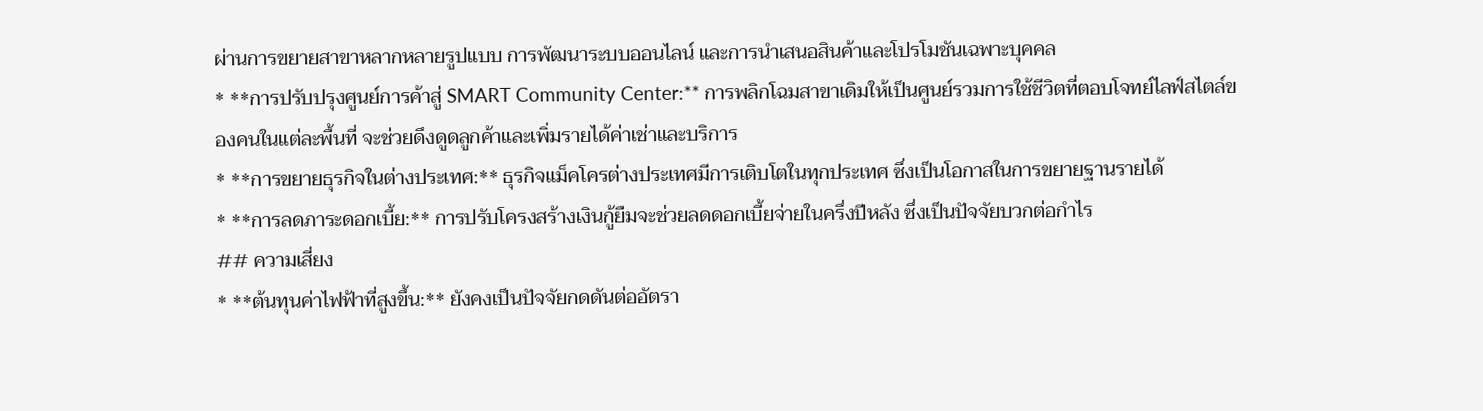ผ่านการขยายสาขาหลากหลายรูปแบบ การพัฒนาระบบออนไลน์ และการนำเสนอสินค้าและโปรโมชันเฉพาะบุคคล
* **การปรับปรุงศูนย์การค้าสู่ SMART Community Center:** การพลิกโฉมสาขาเดิมให้เป็นศูนย์รวมการใช้ชีวิตที่ตอบโจทย์ไลฟ์สไตล์ของคนในแต่ละพื้นที่ จะช่วยดึงดูดลูกค้าและเพิ่มรายได้ค่าเช่าและบริการ
* **การขยายธุรกิจในต่างประเทศ:** ธุรกิจแม็คโครต่างประเทศมีการเติบโตในทุกประเทศ ซึ่งเป็นโอกาสในการขยายฐานรายได้
* **การลดภาระดอกเบี้ย:** การปรับโครงสร้างเงินกู้ยืมจะช่วยลดดอกเบี้ยจ่ายในครึ่งปีหลัง ซึ่งเป็นปัจจัยบวกต่อกำไร
## ความเสี่ยง
* **ต้นทุนค่าไฟฟ้าที่สูงขึ้น:** ยังคงเป็นปัจจัยกดดันต่ออัตรา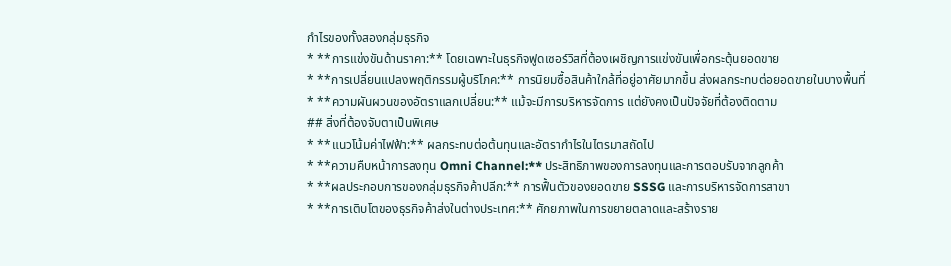กำไรของทั้งสองกลุ่มธุรกิจ
* **การแข่งขันด้านราคา:** โดยเฉพาะในธุรกิจฟูดเซอร์วิสที่ต้องเผชิญการแข่งขันเพื่อกระตุ้นยอดขาย
* **การเปลี่ยนแปลงพฤติกรรมผู้บริโภค:** การนิยมซื้อสินค้าใกล้ที่อยู่อาศัยมากขึ้น ส่งผลกระทบต่อยอดขายในบางพื้นที่
* **ความผันผวนของอัตราแลกเปลี่ยน:** แม้จะมีการบริหารจัดการ แต่ยังคงเป็นปัจจัยที่ต้องติดตาม
## สิ่งที่ต้องจับตาเป็นพิเศษ
* **แนวโน้มค่าไฟฟ้า:** ผลกระทบต่อต้นทุนและอัตรากำไรในไตรมาสถัดไป
* **ความคืบหน้าการลงทุน Omni Channel:** ประสิทธิภาพของการลงทุนและการตอบรับจากลูกค้า
* **ผลประกอบการของกลุ่มธุรกิจค้าปลีก:** การฟื้นตัวของยอดขาย SSSG และการบริหารจัดการสาขา
* **การเติบโตของธุรกิจค้าส่งในต่างประเทศ:** ศักยภาพในการขยายตลาดและสร้างราย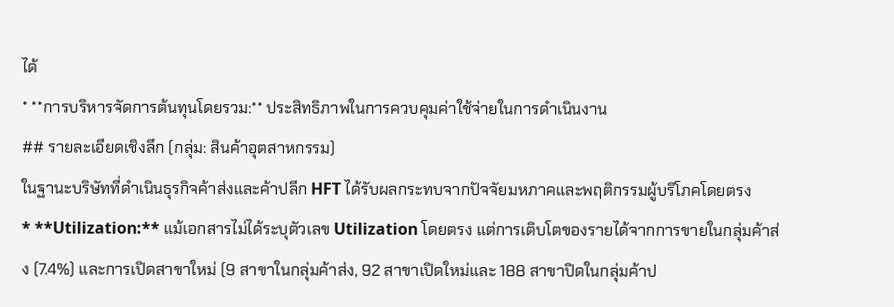ได้
* **การบริหารจัดการต้นทุนโดยรวม:** ประสิทธิภาพในการควบคุมค่าใช้จ่ายในการดำเนินงาน
## รายละเอียดเชิงลึก (กลุ่ม: สินค้าอุตสาหกรรม)
ในฐานะบริษัทที่ดำเนินธุรกิจค้าส่งและค้าปลีก HFT ได้รับผลกระทบจากปัจจัยมหภาคและพฤติกรรมผู้บริโภคโดยตรง
* **Utilization:** แม้เอกสารไม่ได้ระบุตัวเลข Utilization โดยตรง แต่การเติบโตของรายได้จากการขายในกลุ่มค้าส่ง (7.4%) และการเปิดสาขาใหม่ (9 สาขาในกลุ่มค้าส่ง, 92 สาขาเปิดใหม่และ 188 สาขาปิดในกลุ่มค้าป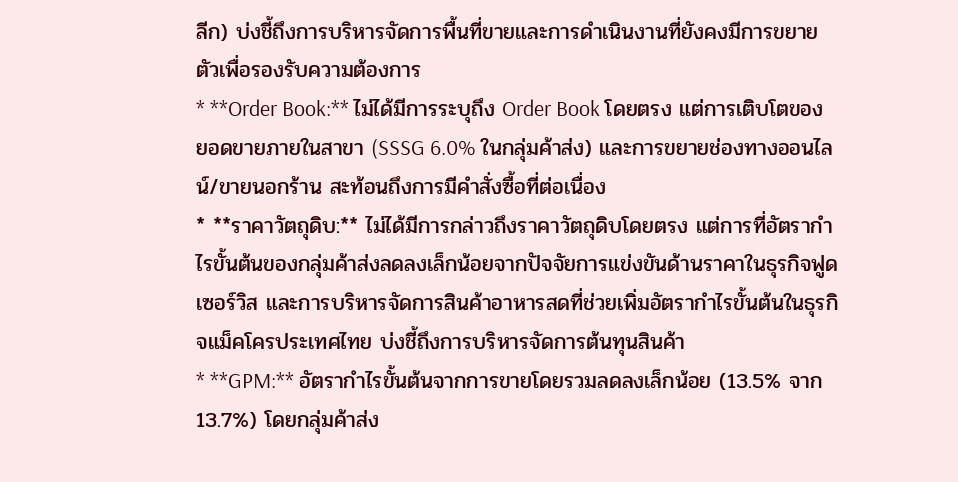ลีก) บ่งชี้ถึงการบริหารจัดการพื้นที่ขายและการดำเนินงานที่ยังคงมีการขยายตัวเพื่อรองรับความต้องการ
* **Order Book:** ไม่ได้มีการระบุถึง Order Book โดยตรง แต่การเติบโตของยอดขายภายในสาขา (SSSG 6.0% ในกลุ่มค้าส่ง) และการขยายช่องทางออนไลน์/ขายนอกร้าน สะท้อนถึงการมีคำสั่งซื้อที่ต่อเนื่อง
* **ราคาวัตถุดิบ:** ไม่ได้มีการกล่าวถึงราคาวัตถุดิบโดยตรง แต่การที่อัตรากำไรขั้นต้นของกลุ่มค้าส่งลดลงเล็กน้อยจากปัจจัยการแข่งขันด้านราคาในธุรกิจฟูดเซอร์วิส และการบริหารจัดการสินค้าอาหารสดที่ช่วยเพิ่มอัตรากำไรขั้นต้นในธุรกิจแม็คโครประเทศไทย บ่งชี้ถึงการบริหารจัดการต้นทุนสินค้า
* **GPM:** อัตรากำไรขั้นต้นจากการขายโดยรวมลดลงเล็กน้อย (13.5% จาก 13.7%) โดยกลุ่มค้าส่ง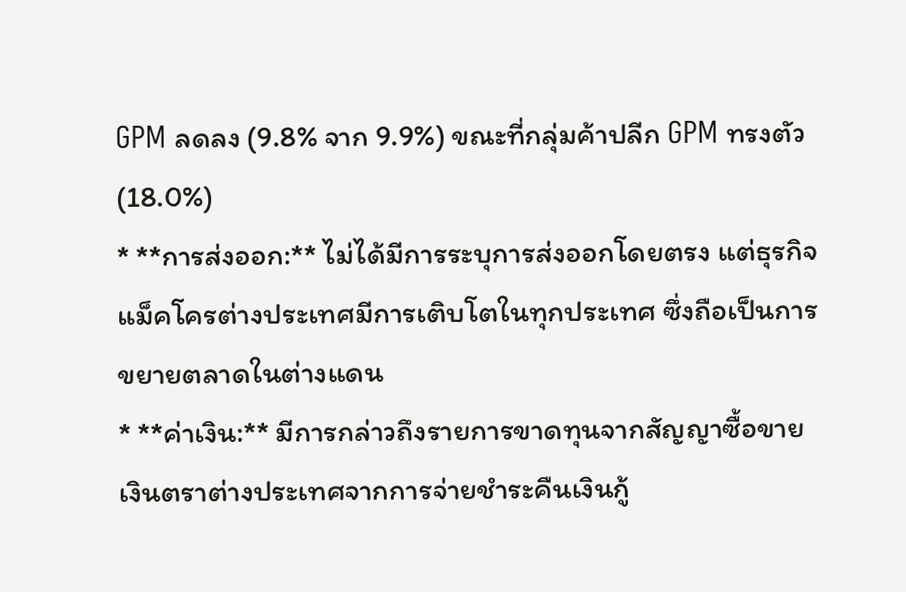GPM ลดลง (9.8% จาก 9.9%) ขณะที่กลุ่มค้าปลีก GPM ทรงตัว (18.0%)
* **การส่งออก:** ไม่ได้มีการระบุการส่งออกโดยตรง แต่ธุรกิจแม็คโครต่างประเทศมีการเติบโตในทุกประเทศ ซึ่งถือเป็นการขยายตลาดในต่างแดน
* **ค่าเงิน:** มีการกล่าวถึงรายการขาดทุนจากสัญญาซื้อขายเงินตราต่างประเทศจากการจ่ายชำระคืนเงินกู้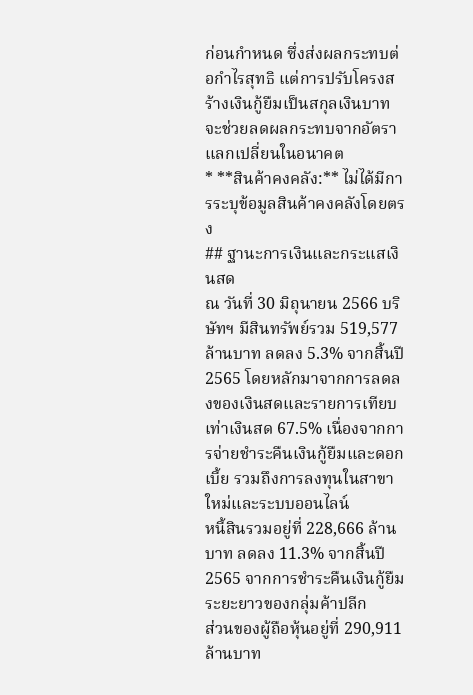ก่อนกำหนด ซึ่งส่งผลกระทบต่อกำไรสุทธิ แต่การปรับโครงสร้างเงินกู้ยืมเป็นสกุลเงินบาทจะช่วยลดผลกระทบจากอัตราแลกเปลี่ยนในอนาคต
* **สินค้าคงคลัง:** ไม่ได้มีการระบุข้อมูลสินค้าคงคลังโดยตรง
## ฐานะการเงินและกระแสเงินสด
ณ วันที่ 30 มิถุนายน 2566 บริษัทฯ มีสินทรัพย์รวม 519,577 ล้านบาท ลดลง 5.3% จากสิ้นปี 2565 โดยหลักมาจากการลดลงของเงินสดและรายการเทียบเท่าเงินสด 67.5% เนื่องจากการจ่ายชำระคืนเงินกู้ยืมและดอกเบี้ย รวมถึงการลงทุนในสาขาใหม่และระบบออนไลน์
หนี้สินรวมอยู่ที่ 228,666 ล้านบาท ลดลง 11.3% จากสิ้นปี 2565 จากการชำระคืนเงินกู้ยืมระยะยาวของกลุ่มค้าปลีก
ส่วนของผู้ถือหุ้นอยู่ที่ 290,911 ล้านบาท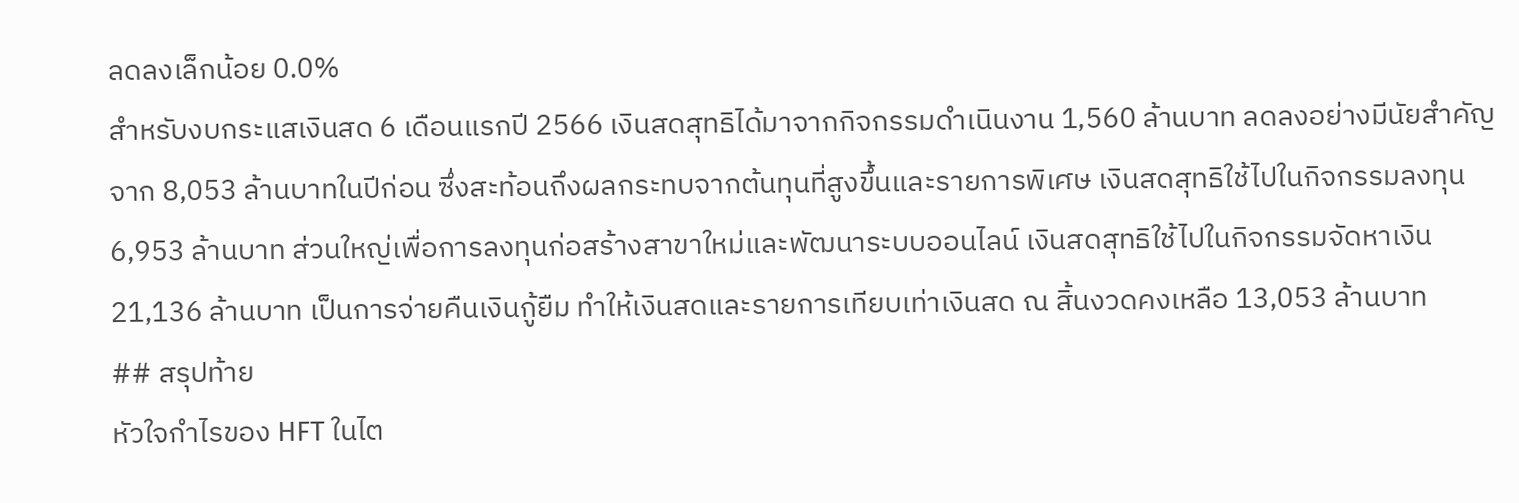ลดลงเล็กน้อย 0.0%
สำหรับงบกระแสเงินสด 6 เดือนแรกปี 2566 เงินสดสุทธิได้มาจากกิจกรรมดำเนินงาน 1,560 ล้านบาท ลดลงอย่างมีนัยสำคัญจาก 8,053 ล้านบาทในปีก่อน ซึ่งสะท้อนถึงผลกระทบจากต้นทุนที่สูงขึ้นและรายการพิเศษ เงินสดสุทธิใช้ไปในกิจกรรมลงทุน 6,953 ล้านบาท ส่วนใหญ่เพื่อการลงทุนก่อสร้างสาขาใหม่และพัฒนาระบบออนไลน์ เงินสดสุทธิใช้ไปในกิจกรรมจัดหาเงิน 21,136 ล้านบาท เป็นการจ่ายคืนเงินกู้ยืม ทำให้เงินสดและรายการเทียบเท่าเงินสด ณ สิ้นงวดคงเหลือ 13,053 ล้านบาท
## สรุปท้าย
หัวใจกำไรของ HFT ในไต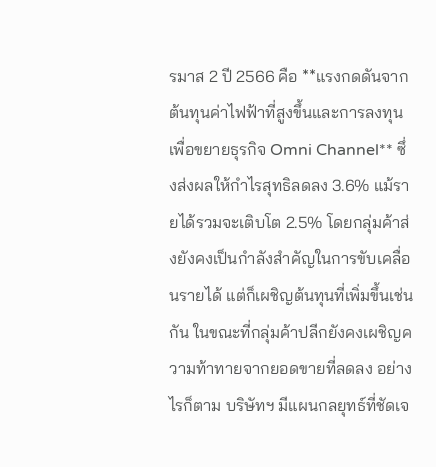รมาส 2 ปี 2566 คือ **แรงกดดันจากต้นทุนค่าไฟฟ้าที่สูงขึ้นและการลงทุนเพื่อขยายธุรกิจ Omni Channel** ซึ่งส่งผลให้กำไรสุทธิลดลง 3.6% แม้รายได้รวมจะเติบโต 2.5% โดยกลุ่มค้าส่งยังคงเป็นกำลังสำคัญในการขับเคลื่อนรายได้ แต่ก็เผชิญต้นทุนที่เพิ่มขึ้นเช่นกัน ในขณะที่กลุ่มค้าปลีกยังคงเผชิญความท้าทายจากยอดขายที่ลดลง อย่างไรก็ตาม บริษัทฯ มีแผนกลยุทธ์ที่ชัดเจ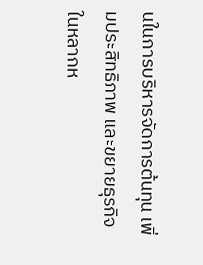นในการบริหารจัดการต้นทุน เพิ่มประสิทธิภาพ และขยายธุรกิจในหลากห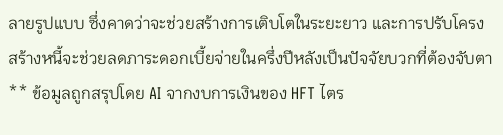ลายรูปแบบ ซึ่งคาดว่าจะช่วยสร้างการเติบโตในระยะยาว และการปรับโครงสร้างหนี้จะช่วยลดภาระดอกเบี้ยจ่ายในครึ่งปีหลังเป็นปัจจัยบวกที่ต้องจับตา
** ข้อมูลถูกสรุปโดย AI จากงบการเงินของ HFT ไตร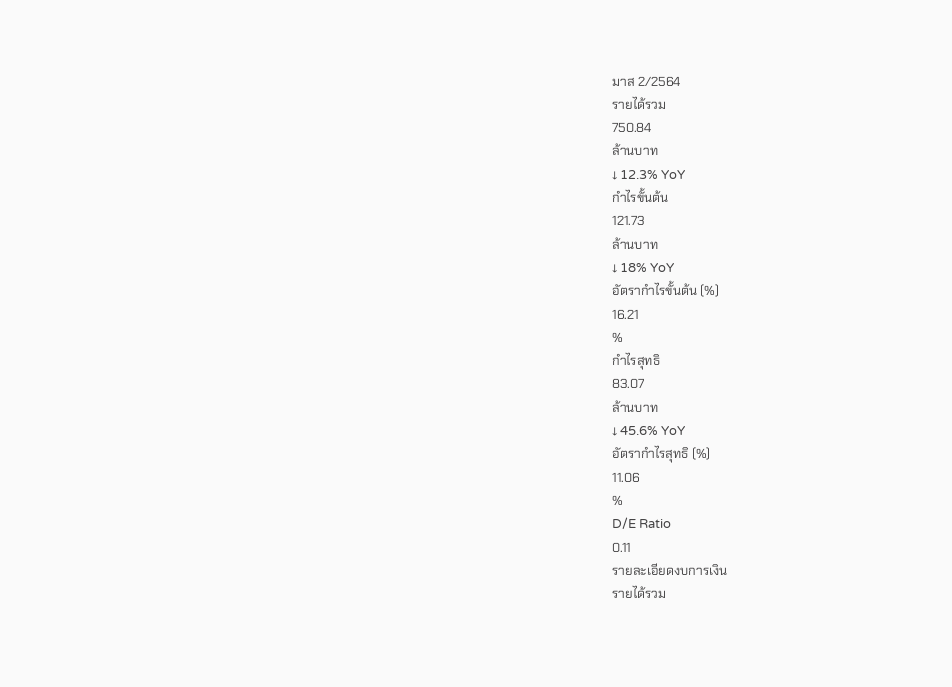มาส 2/2564
รายได้รวม
750.84
ล้านบาท
↓ 12.3% YoY
กำไรขั้นต้น
121.73
ล้านบาท
↓ 18% YoY
อัตรากำไรขั้นต้น (%)
16.21
%
กำไรสุทธิ
83.07
ล้านบาท
↓ 45.6% YoY
อัตรากำไรสุทธิ (%)
11.06
%
D/E Ratio
0.11
รายละเอียดงบการเงิน
รายได้รวม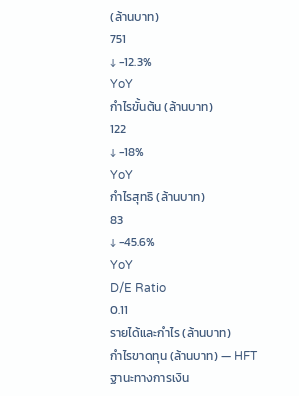(ล้านบาท)
751
↓ -12.3%
YoY
กำไรขั้นต้น (ล้านบาท)
122
↓ -18%
YoY
กำไรสุทธิ (ล้านบาท)
83
↓ -45.6%
YoY
D/E Ratio
0.11
รายได้และกำไร (ล้านบาท)
กำไรขาดทุน (ล้านบาท) — HFT
ฐานะทางการเงิน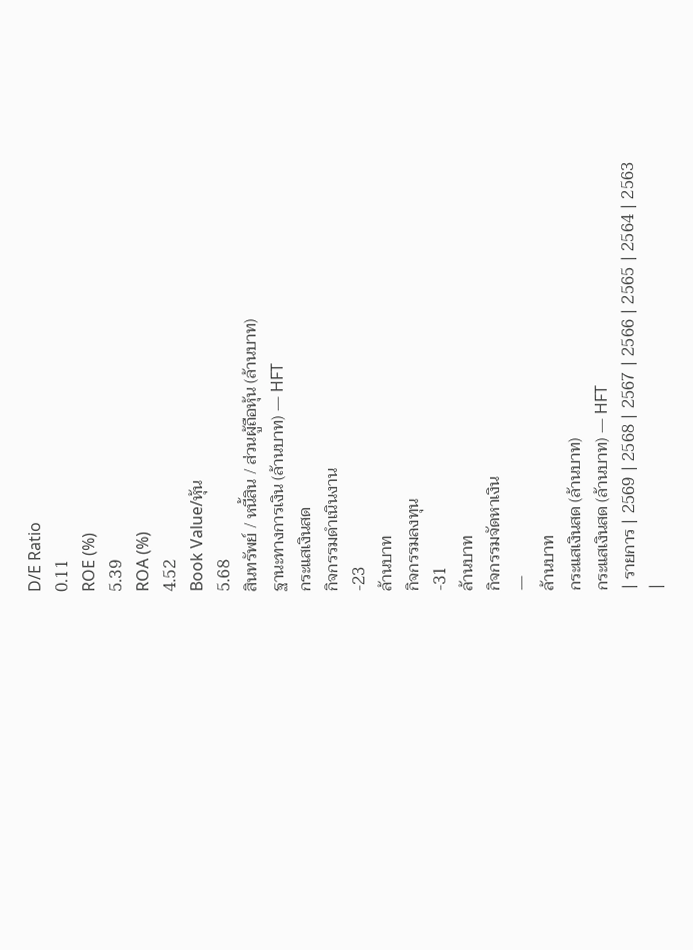D/E Ratio
0.11
ROE (%)
5.39
ROA (%)
4.52
Book Value/หุ้น
5.68
สินทรัพย์ / หนี้สิน / ส่วนผู้ถือหุ้น (ล้านบาท)
ฐานะทางการเงิน (ล้านบาท) — HFT
กระแสเงินสด
กิจกรรมดำเนินงาน
-23
ล้านบาท
กิจกรรมลงทุน
-31
ล้านบาท
กิจกรรมจัดหาเงิน
—
ล้านบาท
กระแสเงินสด (ล้านบาท)
กระแสเงินสด (ล้านบาท) — HFT
| รายการ | 2569 | 2568 | 2567 | 2566 | 2565 | 2564 | 2563 |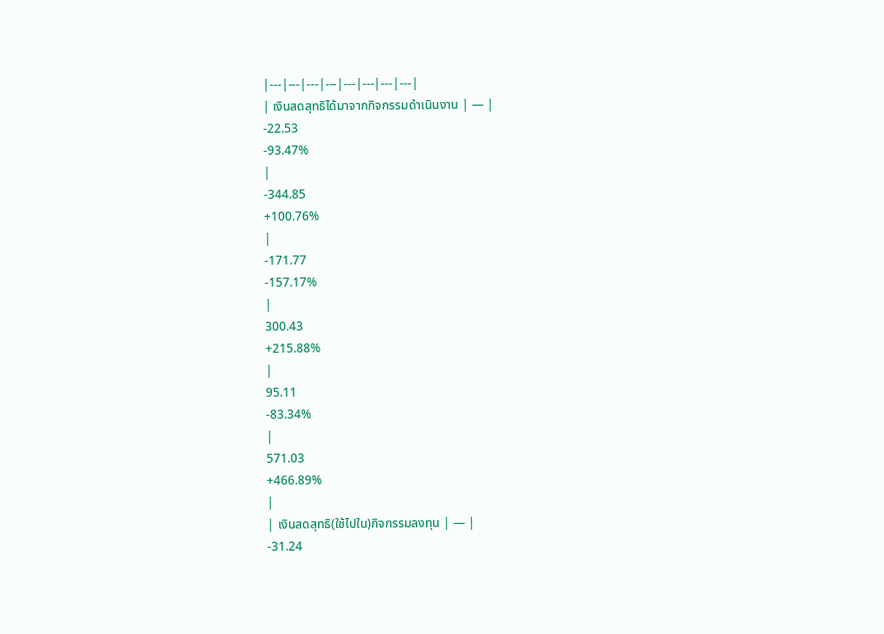|---|---|---|---|---|---|---|---|
| เงินสดสุทธิได้มาจากกิจกรรมดำเนินงาน | — |
-22.53
-93.47%
|
-344.85
+100.76%
|
-171.77
-157.17%
|
300.43
+215.88%
|
95.11
-83.34%
|
571.03
+466.89%
|
| เงินสดสุทธิ(ใช้ไปใน)กิจกรรมลงทุน | — |
-31.24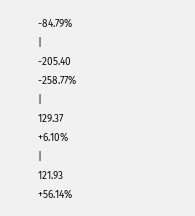-84.79%
|
-205.40
-258.77%
|
129.37
+6.10%
|
121.93
+56.14%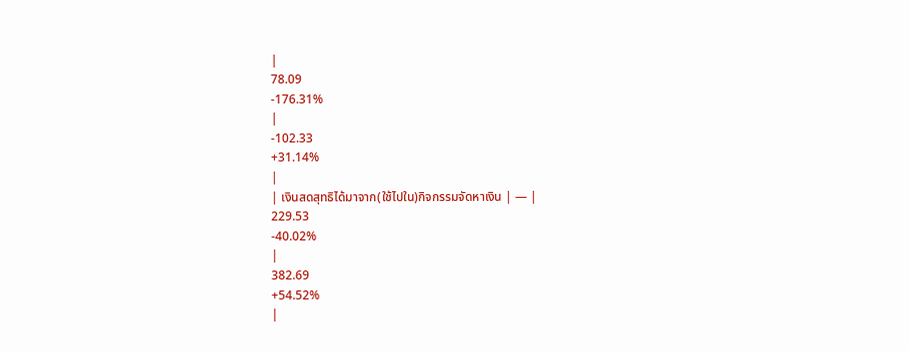|
78.09
-176.31%
|
-102.33
+31.14%
|
| เงินสดสุทธิได้มาจาก(ใช้ไปใน)กิจกรรมจัดหาเงิน | — |
229.53
-40.02%
|
382.69
+54.52%
|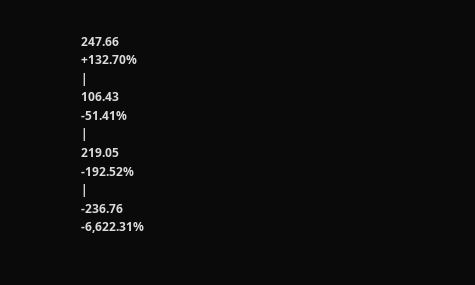247.66
+132.70%
|
106.43
-51.41%
|
219.05
-192.52%
|
-236.76
-6,622.31%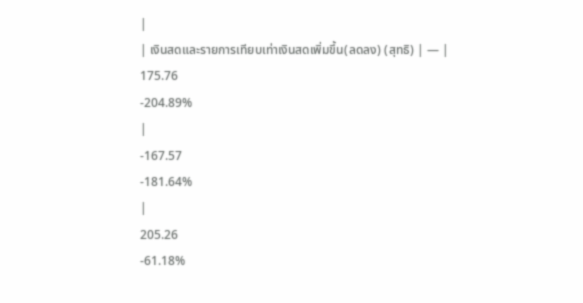|
| เงินสดและรายการเทียบเท่าเงินสดเพิ่มขึ้น(ลดลง) (สุทธิ) | — |
175.76
-204.89%
|
-167.57
-181.64%
|
205.26
-61.18%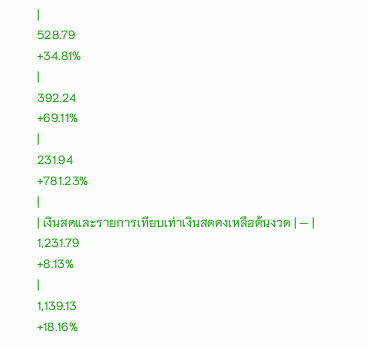|
528.79
+34.81%
|
392.24
+69.11%
|
231.94
+781.23%
|
| เงินสดและรายการเทียบเท่าเงินสดคงเหลือต้นงวด | — |
1,231.79
+8.13%
|
1,139.13
+18.16%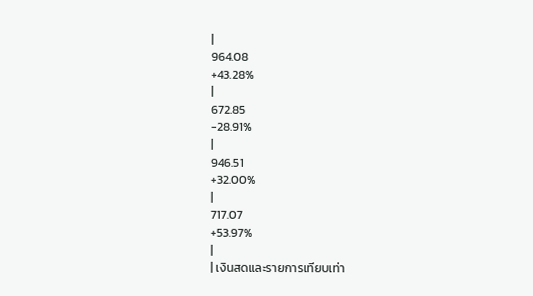|
964.08
+43.28%
|
672.85
-28.91%
|
946.51
+32.00%
|
717.07
+53.97%
|
| เงินสดและรายการเทียบเท่า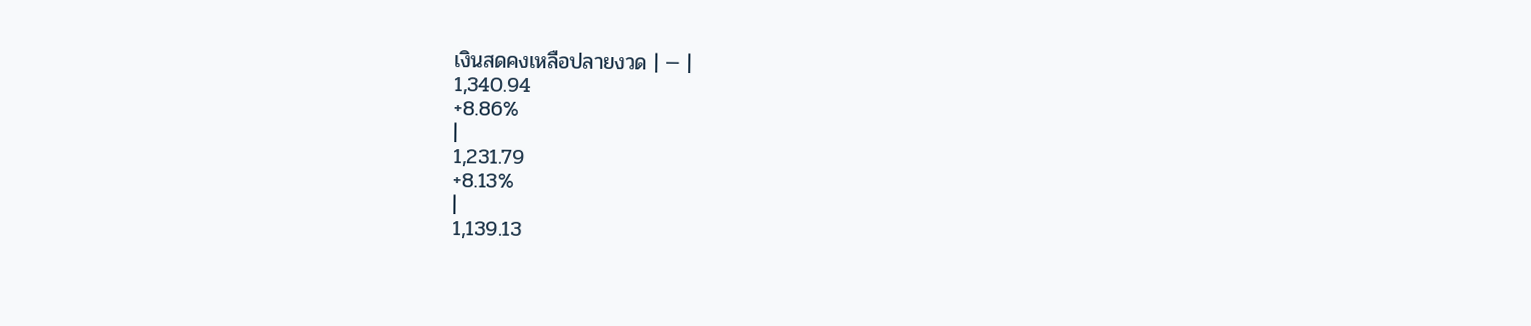เงินสดคงเหลือปลายงวด | — |
1,340.94
+8.86%
|
1,231.79
+8.13%
|
1,139.13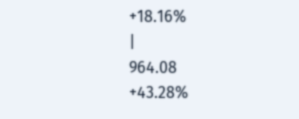+18.16%
|
964.08
+43.28%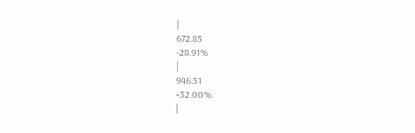|
672.85
-28.91%
|
946.51
+32.00%
|